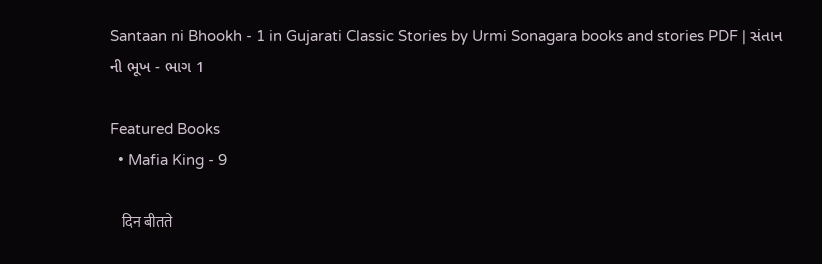Santaan ni Bhookh - 1 in Gujarati Classic Stories by Urmi Sonagara books and stories PDF | સંતાન ની ભૂખ - ભાગ 1

Featured Books
  • Mafia King - 9

    दिन बीतते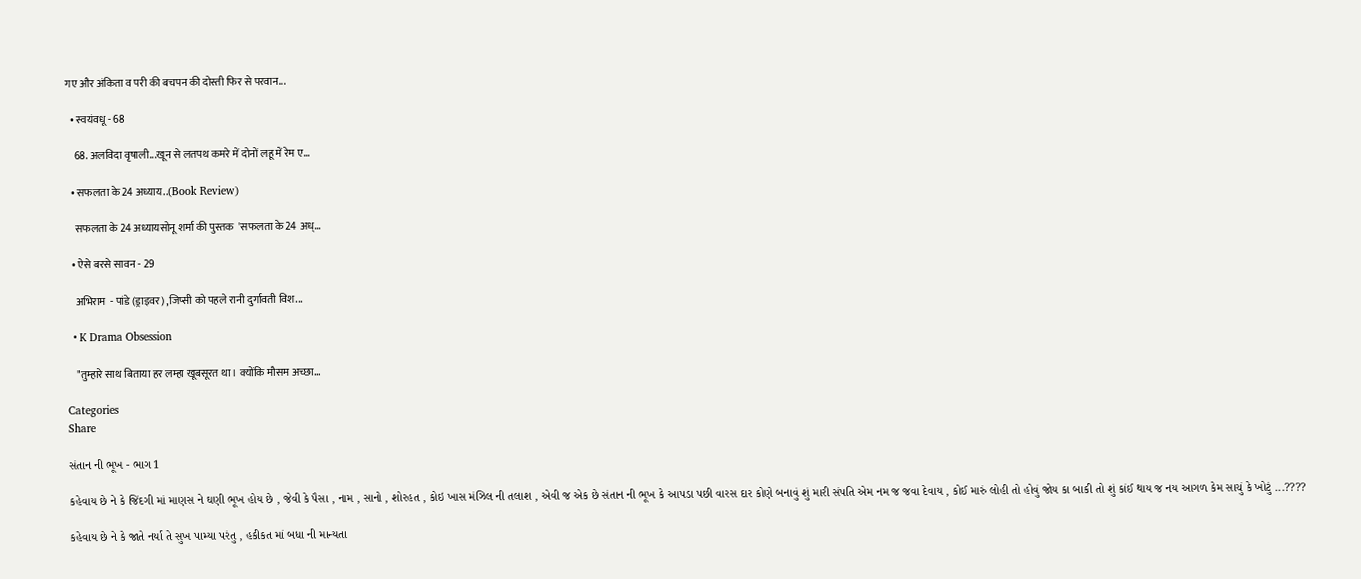गए और अंकिता व परी की बचपन की दोस्ती फिर से परवान...

  • स्वयंवधू - 68

    68. अलविदा वृषाली...खून से लतपथ कमरे में दोनों लहू में रेम ए...

  • सफलता के 24 अध्याय..(Book Review)

    सफलता के 24 अध्यायसोनू शर्मा की पुस्तक  'सफलता के 24 अध्...

  • ऐसे बरसे सावन - 29

    अभिराम  - पांडे (ड्राइवर) ,जिप्सी को पहले रानी दुर्गावती विश...

  • K Drama Obsession

    "तुम्हारे साथ बिताया हर लम्हा खूबसूरत था। क्योंकि मौसम अच्छा...

Categories
Share

સંતાન ની ભૂખ - ભાગ 1

કહેવાય છે ને કે જિંદગી માં માણસ ને ઘણી ભૂખ હોય છે , જેવી કે પૈસા , નામ , સાનો , શોરહત , કોઇ ખાસ મંઝિલ ની તલાશ , એવી જ એક છે સંતાન ની ભૂખ કે આપડા પછી વારસ દાર કોણે બનાવું શું મારી સંપતિ એમ નમ જ જવા દેવાય , કોઈ મારું લોહી તો હોવું જોય કા બાકી તો શું કાંઈ થાય જ નય આગળ કેમ સાચું કે ખોટું ...????

કહેવાય છે ને કે જાતે નર્યા તે સુખ પામ્યા પરંતુ , હકીકત માં બધા ની માન્યતા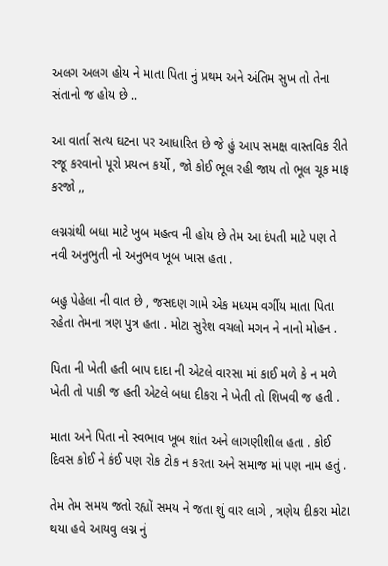અલગ અલગ હોય ને માતા પિતા નું પ્રથમ અને અંતિમ સુખ તો તેના સંતાનો જ હોય છે ..

આ વાર્તા સત્ય ઘટના પર આધારિત છે જે હું આપ સમક્ષ વાસ્તવિક રીતે રજૂ કરવાનો પૂરો પ્રયત્ન કર્યો , જો કોઈ ભૂલ રહી જાય તો ભૂલ ચૂક માફ કરજો ,,

લગ્નગ્રંથી બધા માટે ખુબ મહત્વ ની હોય છે તેમ આ દંપતી માટે પણ તે નવી અનુભુતી નો અનુભવ ખૂબ ખાસ હતા .

બહુ પેહેલા ની વાત છે , જસદણ ગામે એક મધ્યમ વર્ગીય માતા પિતા રહેતા તેમના ત્રણ પુત્ર હતા . મોટા સુરેશ વચલો મગન ને નાનો મોહન .

પિતા ની ખેતી હતી બાપ દાદા ની એટલે વારસા માં કાઈ મળે કે ન મળે ખેતી તો પાકી જ હતી એટલે બધા દીકરા ને ખેતી તો શિખવી જ હતી .

માતા અને પિતા નો સ્વભાવ ખૂબ શાંત અને લાગણીશીલ હતા . કોઈ દિવસ કોઈ ને કંઈ પણ રોક ટોક ન કરતા અને સમાજ માં પણ નામ હતું .

તેમ તેમ સમય જતો રહ્યોં સમય ને જતા શું વાર લાગે , ત્રણેય દીકરા મોટા થયા હવે આયવુ લગ્ન નું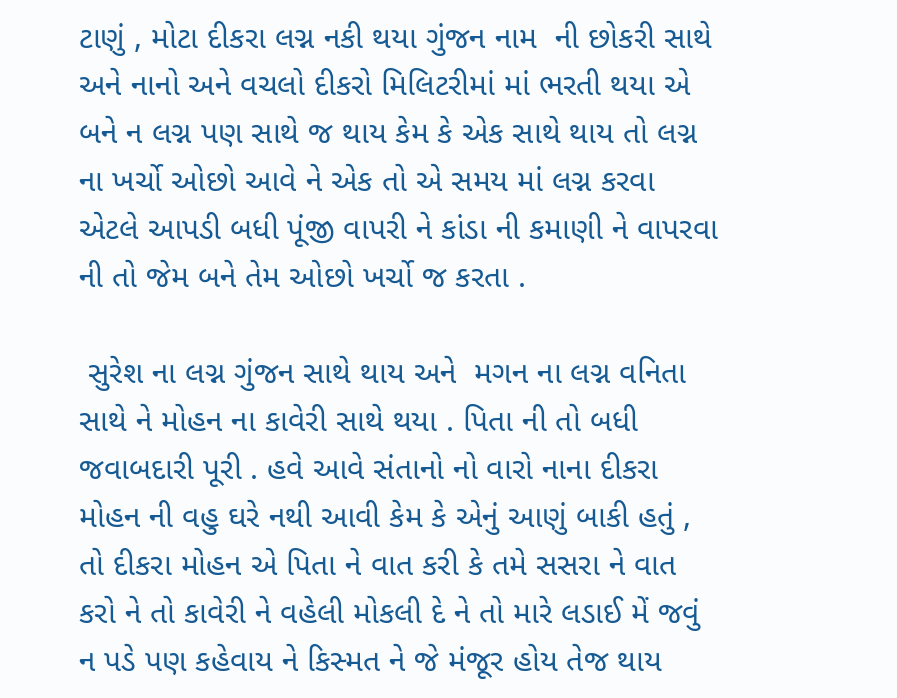ટાણું , મોટા દીકરા લગ્ન નકી થયા ગુંજન નામ  ની છોકરી સાથે અને નાનો અને વચલો દીકરો મિલિટરીમાં માં ભરતી થયા એ બને ન લગ્ન પણ સાથે જ થાય કેમ કે એક સાથે થાય તો લગ્ન ના ખર્ચો ઓછો આવે ને એક તો એ સમય માં લગ્ન કરવા એટલે આપડી બધી પૂંજી વાપરી ને કાંડા ની કમાણી ને વાપરવા ની તો જેમ બને તેમ ઓછો ખર્ચો જ કરતા .

 સુરેશ ના લગ્ન ગુંજન સાથે થાય અને  મગન ના લગ્ન વનિતા સાથે ને મોહન ના કાવેરી સાથે થયા . પિતા ની તો બધી જવાબદારી પૂરી . હવે આવે સંતાનો નો વારો નાના દીકરા મોહન ની વહુ ઘરે નથી આવી કેમ કે એનું આણું બાકી હતું , તો દીકરા મોહન એ પિતા ને વાત કરી કે તમે સસરા ને વાત કરો ને તો કાવેરી ને વહેલી મોકલી દે ને તો મારે લડાઈ મેં જવું ન પડે પણ કહેવાય ને કિસ્મત ને જે મંજૂર હોય તેજ થાય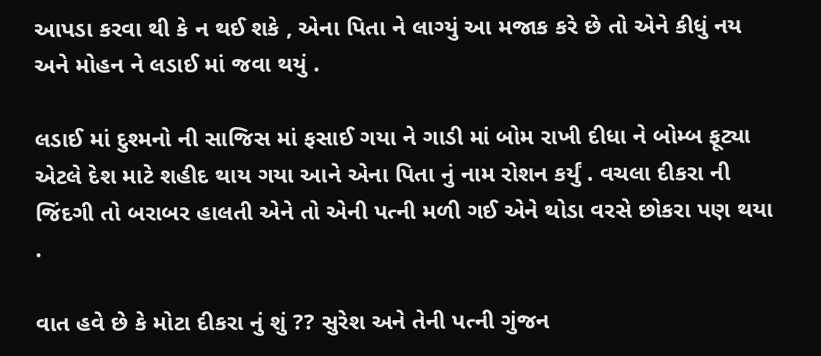આપડા કરવા થી કે ન થઈ શકે , એના પિતા ને લાગ્યું આ મજાક કરે છે તો એને કીધું નય અને મોહન ને લડાઈ માં જવા થયું .

લડાઈ માં દુશ્મનો ની સાજિસ માં ફસાઈ ગયા ને ગાડી માં બોમ રાખી દીધા ને બોમ્બ ફૂટ્યા એટલે દેશ માટે શહીદ થાય ગયા આને એના પિતા નું નામ રોશન કર્યું . વચલા દીકરા ની જિંદગી તો બરાબર હાલતી એને તો એની પત્ની મળી ગઈ એને થોડા વરસે છોકરા પણ થયા .

વાત હવે છે કે મોટા દીકરા નું શું ?? સુરેશ અને તેની પત્ની ગુંજન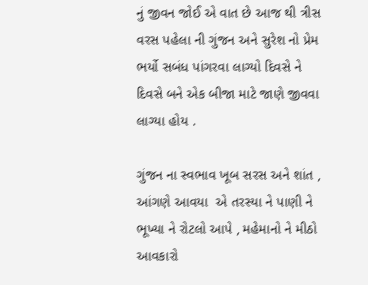નું જીવન જોઈ એ વાત છે આજ થી ત્રીસ વરસ પહેલા ની ગુંજન અને સુરેશ નો પ્રેમ ભર્યો સબંધ પાંગરવા લાગ્યો દિવસે ને દિવસે બને એક બીજા માટે જાણે જીવવા લાગ્યા હોય .

ગુંજન ના સ્વભાવ ખૂબ સરસ અને શાંત , આંગણે આવયા  એ તરસ્યા ને પાણી ને ભૂખ્યા ને રોટલો આપે , મહેમાનો ને મીઠો આવકારો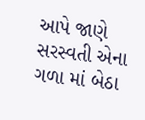આપે જાણે સરસ્વતી એના ગળા માં બેઠા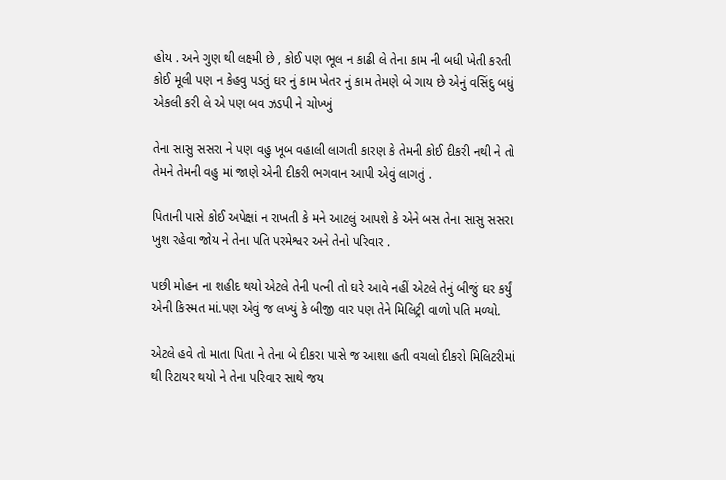હોય . અને ગુણ થી લક્ષ્મી છે , કોઈ પણ ભૂલ ન કાઢી લે તેના કામ ની બધી ખેતી કરતી કોઈ મૂલી પણ ન કેહવુ પડતું ઘર નું કામ ખેતર નું કામ તેમણે બે ગાય છે એનું વસિંદુ બધું એકલી કરી લે એ પણ બવ ઝડપી ને ચોખ્ખું

તેના સાસુ સસરા ને પણ વહુ ખૂબ વહાલી લાગતી કારણ કે તેમની કોઈ દીકરી નથી ને તો તેમને તેમની વહુ માં જાણે એની દીકરી ભગવાન આપી એવું લાગતું .

પિતાની પાસે કોઈ અપેક્ષાં ન રાખતી કે મને આટલું આપશે કે એને બસ તેના સાસુ સસરા ખુશ રહેવા જોય ને તેના પતિ પરમેશ્વર અને તેનો પરિવાર .

પછી મોહન ના શહીદ થયો એટલે તેની પત્ની તો ઘરે આવે નહીં એટલે તેનું બીજું ઘર કર્યું એની કિસ્મત માં.પણ એવું જ લખ્યું કે બીજી વાર પણ તેને મિલિટ્રી વાળો પતિ મળ્યો.

એટલે હવે તો માતા પિતા ને તેના બે દીકરા પાસે જ આશા હતી વચલો દીકરો મિલિટરીમાં થી રિટાયર થયો ને તેના પરિવાર સાથે જય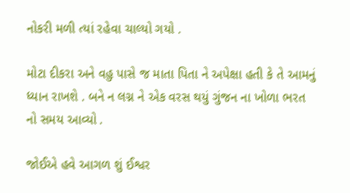નોકરી મળી ત્યાં રહેવા ચાલ્યો ગયો .

મોટા દીકરા અને વહુ પાસે જ માતા પિતા ને અપેક્ષા હતી કે તે આમનું ધ્યાન રાખશે . બને ન લગ્ન ને એક વરસ થયું ગુંજન ના ખોળા ભરત નો સમય આવ્યો .

જોઈએ હવે આગળ શું ઈશ્વર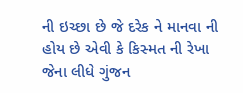ની ઇચ્છા છે જે દરેક ને માનવા ની હોય છે એવી કે કિસ્મત ની રેખા જેના લીધે ગુંજન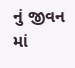નું જીવન માં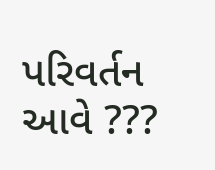પરિવર્તન આવે ???